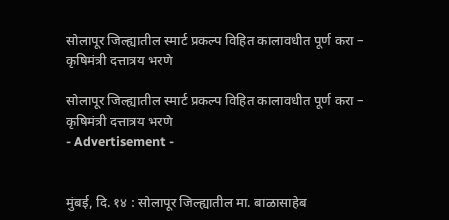सोलापूर जिल्ह्यातील स्मार्ट प्रकल्प विहित कालावधीत पूर्ण करा – कृषिमंत्री दत्तात्रय भरणे

सोलापूर जिल्ह्यातील स्मार्ट प्रकल्प विहित कालावधीत पूर्ण करा – कृषिमंत्री दत्तात्रय भरणे
- Advertisement -


मुंबई, दि. १४ : सोलापूर जिल्ह्यातील मा. बाळासाहेब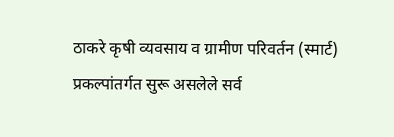ठाकरे कृषी व्यवसाय व ग्रामीण परिवर्तन (स्मार्ट) प्रकल्पांतर्गत सुरू असलेले सर्व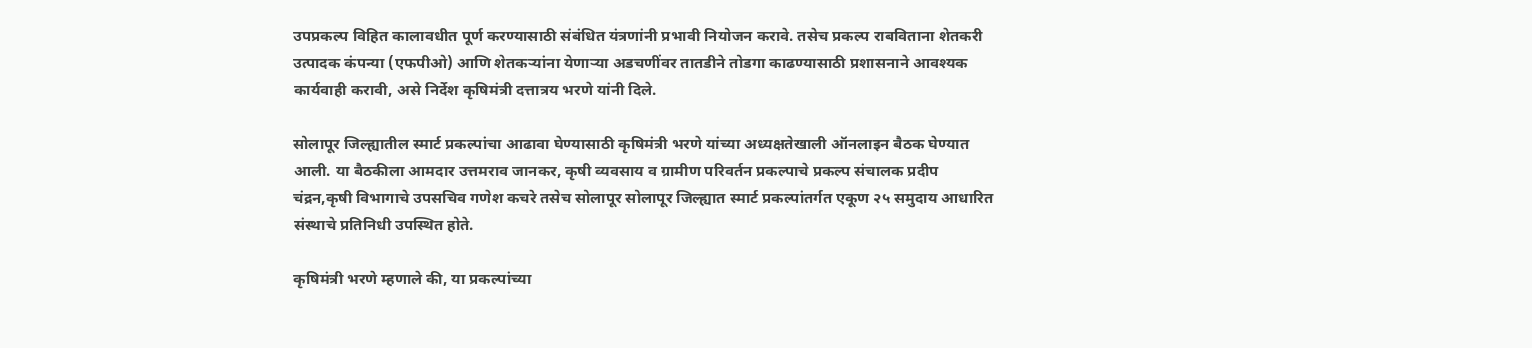उपप्रकल्प विहित कालावधीत पूर्ण करण्यासाठी संबंधित यंत्रणांनी प्रभावी नियोजन करावे. तसेच प्रकल्प राबविताना शेतकरी उत्पादक कंपन्या (एफपीओ) आणि शेतकऱ्यांना येणाऱ्या अडचणींवर तातडीने तोडगा काढण्यासाठी प्रशासनाने आवश्यक कार्यवाही करावी, असे निर्देश कृषिमंत्री दत्तात्रय भरणे यांनी दिले.

सोलापूर जिल्ह्यातील स्मार्ट प्रकल्पांचा आढावा घेण्यासाठी कृषिमंत्री भरणे यांच्या अध्यक्षतेखाली ऑनलाइन बैठक घेण्यात आली. या बैठकीला आमदार उत्तमराव जानकर, कृषी व्यवसाय व ग्रामीण परिवर्तन प्रकल्पाचे प्रकल्प संचालक प्रदीप चंद्रन,कृषी विभागाचे उपसचिव गणेश कचरे तसेच सोलापूर सोलापूर जिल्ह्यात स्मार्ट प्रकल्पांतर्गत एकूण २५ समुदाय आधारित संस्थाचे प्रतिनिधी उपस्थित होते.

कृषिमंत्री भरणे म्हणाले की, या प्रकल्पांच्या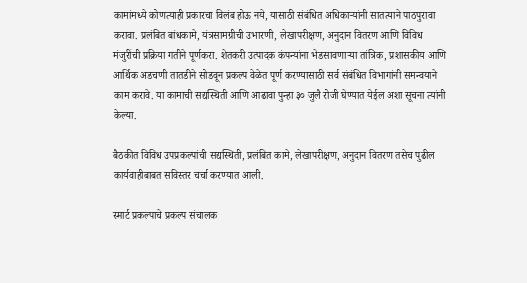कामांमध्ये कोणत्याही प्रकारचा विलंब होऊ नये, यासाठी संबंधित अधिकाऱ्यांनी सातत्याने पाठपुरावा करावा. प्रलंबित बांधकामे, यंत्रसामग्रीची उभारणी, लेखापरीक्षण, अनुदान वितरण आणि विविध मंजुरींची प्रक्रिया गतीने पूर्णकरा. शेतकरी उत्पादक कंपन्यांना भेडसावणाऱ्या तांत्रिक, प्रशासकीय आणि आर्थिक अडचणी तातडीने सोडवून प्रकल्प वेळेत पूर्ण करण्यासाठी सर्व संबंधित विभागांनी समन्वयाने काम करावे. या कामाची सद्यस्थिती आणि आढावा पुन्हा ३० जुलै रोजी घेण्यात येईल अशा सूचना त्यांनी केल्या.

बैठकीत विविध उपप्रकल्पांची सद्यस्थिती, प्रलंबित कामे, लेखापरीक्षण, अनुदान वितरण तसेच पुढील कार्यवाहीबाबत सविस्तर चर्चा करण्यात आली.

स्मार्ट प्रकल्पाचे प्रकल्प संचालक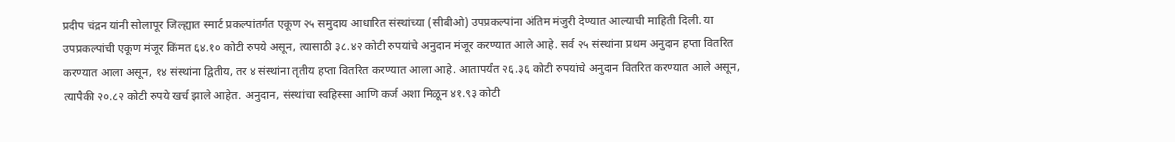प्रदीप चंद्रन यांनी सोलापूर जिल्ह्यात स्मार्ट प्रकल्पांतर्गत एकूण २५ समुदाय आधारित संस्थांच्या (सीबीओ) उपप्रकल्पांना अंतिम मंजुरी देण्यात आल्याची माहिती दिली. या उपप्रकल्पांची एकूण मंजूर किंमत ६४.१० कोटी रुपये असून, त्यासाठी ३८.४२ कोटी रुपयांचे अनुदान मंजूर करण्यात आले आहे. सर्व २५ संस्थांना प्रथम अनुदान हप्ता वितरित करण्यात आला असून, १४ संस्थांना द्वितीय, तर ४ संस्थांना तृतीय हप्ता वितरित करण्यात आला आहे. आतापर्यंत २६.३६ कोटी रुपयांचे अनुदान वितरित करण्यात आले असून, त्यापैकी २०.८२ कोटी रुपये खर्च झाले आहेत. अनुदान, संस्थांचा स्वहिस्सा आणि कर्ज अशा मिळून ४१.९३ कोटी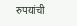रुपयांची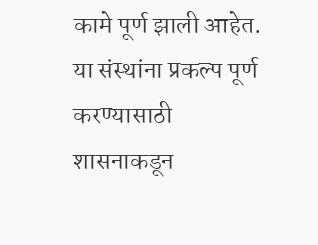कामे पूर्ण झाली आहेत. या संस्थांना प्रकल्प पूर्ण करण्यासाठी शासनाकडून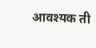आवश्यक ती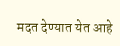मदत देण्यात येत आहे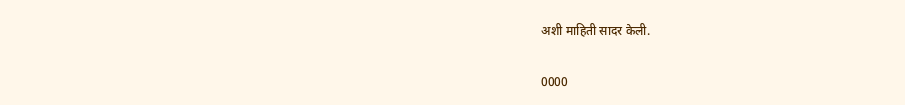अशी माहिती सादर केली.

0000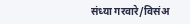संध्या गरवारे/विसंअ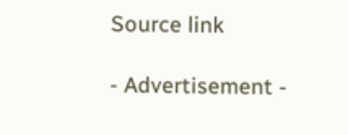Source link

- Advertisement -